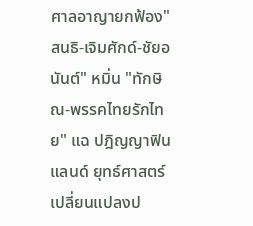ศาลอาญายกฟ้อง"สนธิ-เจิมศักด์-ชัยอนันต์" หมิ่น "ทักษิณ-พรรคไทยรักไทย" แฉ ปฎิญญาฟินแลนด์ ยุทธ์ศาสตร์เปลี่ยนแปลงป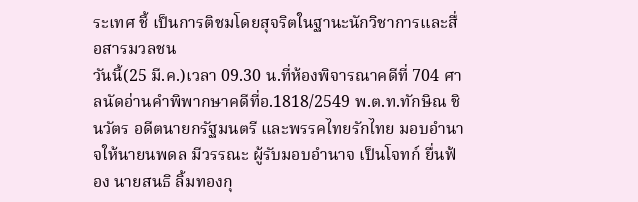ระเทศ ชี้ เป็นการติชมโดยสุจริตในฐานะนักวิชาการและสื่อสารมวลชน
วันนี้(25 มี.ค.)เวลา 09.30 น.ที่ห้องพิจารณาคดีที่ 704 ศาลนัดอ่านคำพิพากษาคดีที่อ.1818/2549 พ.ต.ท.ทักษิณ ชินวัตร อดีตนายกรัฐมนตรี และพรรคไทยรักไทย มอบอำนาจให้นายนพดล มีวรรณะ ผู้รับมอบอำนาจ เป็นโจทก์ ยื่นฟ้อง นายสนธิ ลิ้มทองกุ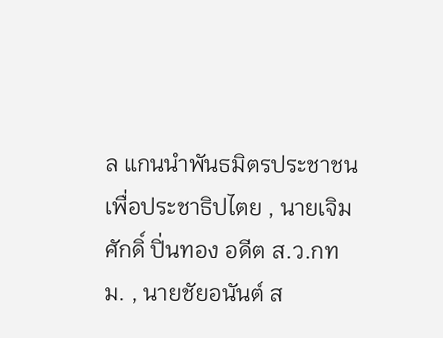ล แกนนำพันธมิตรประชาชนเพื่อประชาธิปไตย , นายเจิมศักดิ์ ปิ่นทอง อดีต ส.ว.กทม. , นายชัยอนันต์ ส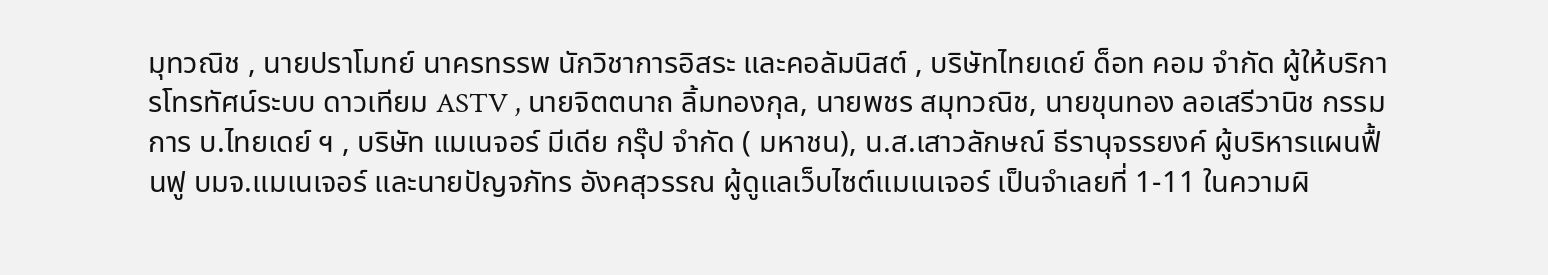มุทวณิช , นายปราโมทย์ นาครทรรพ นักวิชาการอิสระ และคอลัมนิสต์ , บริษัทไทยเดย์ ด็อท คอม จำกัด ผู้ให้บริการโทรทัศน์ระบบ ดาวเทียม ASTV , นายจิตตนาถ ลิ้มทองกุล, นายพชร สมุทวณิช, นายขุนทอง ลอเสรีวานิช กรรมการ บ.ไทยเดย์ ฯ , บริษัท แมเนจอร์ มีเดีย กรุ๊ป จำกัด ( มหาชน), น.ส.เสาวลักษณ์ ธีรานุจรรยงค์ ผู้บริหารแผนฟื้นฟู บมจ.แมเนเจอร์ และนายปัญจภัทร อังคสุวรรณ ผู้ดูแลเว็บไซต์แมเนเจอร์ เป็นจำเลยที่ 1-11 ในความผิ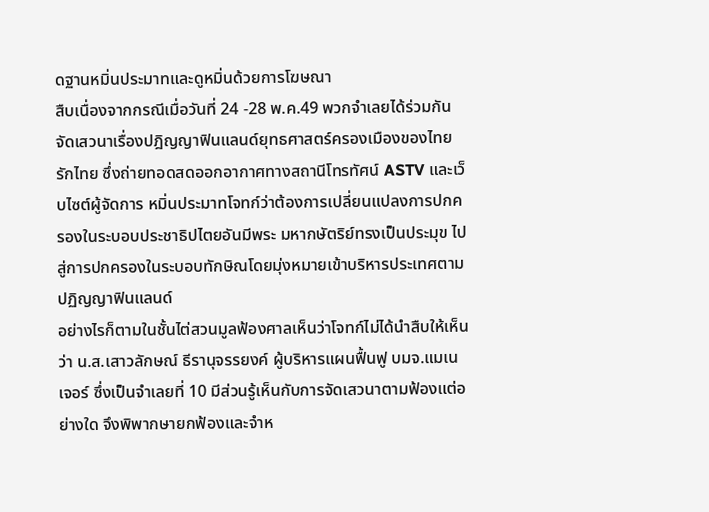ดฐานหมิ่นประมาทและดูหมิ่นด้วยการโฆษณา
สืบเนื่องจากกรณีเมื่อวันที่ 24 -28 พ.ค.49 พวกจำเลยได้ร่วมกันจัดเสวนาเรื่องปฎิญญาฟินแลนด์ยุทธศาสตร์ครองเมืองของไทย รักไทย ซึ่งถ่ายทอดสดออกอากาศทางสถานีโทรทัศน์ ASTV และเว็บไซต์ผู้จัดการ หมิ่นประมาทโจทก์ว่าต้องการเปลี่ยนแปลงการปกครองในระบอบประชาธิปไตยอันมีพระ มหากษัตริย์ทรงเป็นประมุข ไปสู่การปกครองในระบอบทักษิณโดยมุ่งหมายเข้าบริหารประเทศตามปฏิญญาฟินแลนด์
อย่างไรก็ตามในชั้นไต่สวนมูลฟ้องศาลเห็นว่าโจทก์ไม่ได้นำสืบให้เห็น ว่า น.ส.เสาวลักษณ์ ธีรานุจรรยงค์ ผู้บริหารแผนฟื้นฟู บมจ.แมเนเจอร์ ซึ่งเป็นจำเลยที่ 10 มีส่วนรู้เห็นกับการจัดเสวนาตามฟ้องแต่อย่างใด จึงพิพากษายกฟ้องและจำห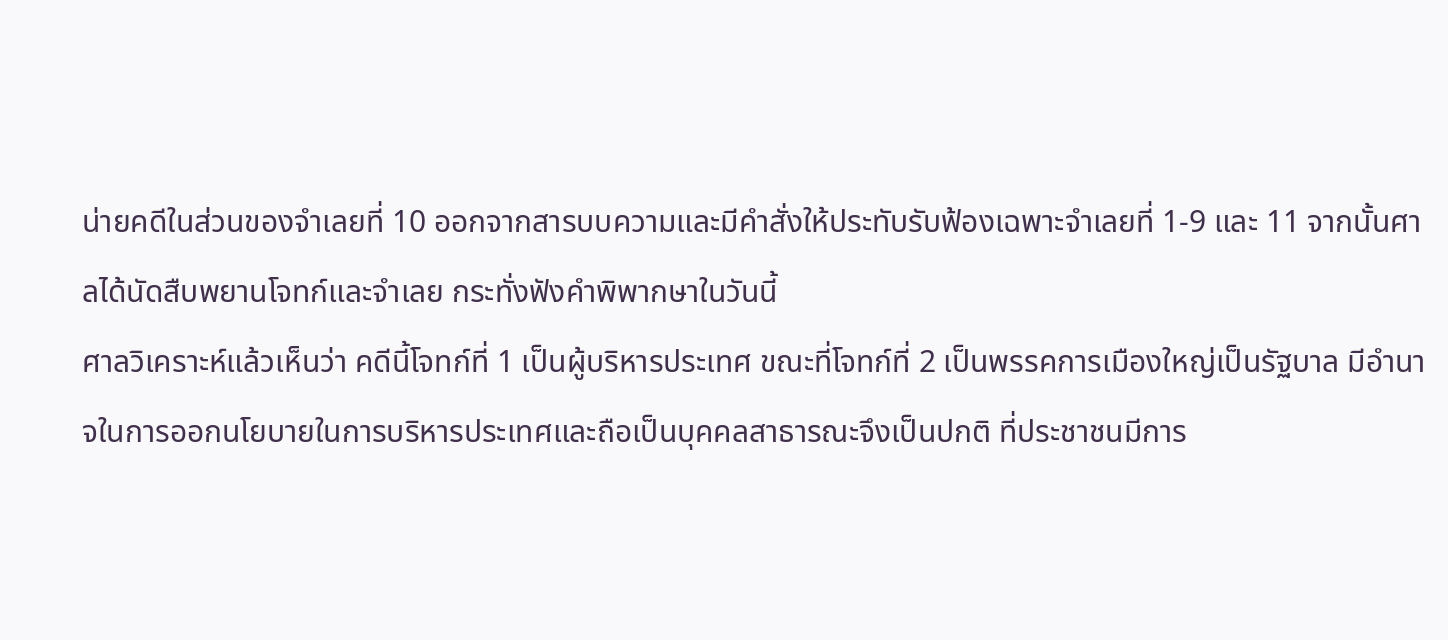น่ายคดีในส่วนของจำเลยที่ 10 ออกจากสารบบความและมีคำสั่งให้ประทับรับฟ้องเฉพาะจำเลยที่ 1-9 และ 11 จากนั้นศาลได้นัดสืบพยานโจทก์และจำเลย กระทั่งฟังคำพิพากษาในวันนี้
ศาลวิเคราะห์แล้วเห็นว่า คดีนี้โจทก์ที่ 1 เป็นผู้บริหารประเทศ ขณะที่โจทก์ที่ 2 เป็นพรรคการเมืองใหญ่เป็นรัฐบาล มีอำนาจในการออกนโยบายในการบริหารประเทศและถือเป็นบุคคลสาธารณะจึงเป็นปกติ ที่ประชาชนมีการ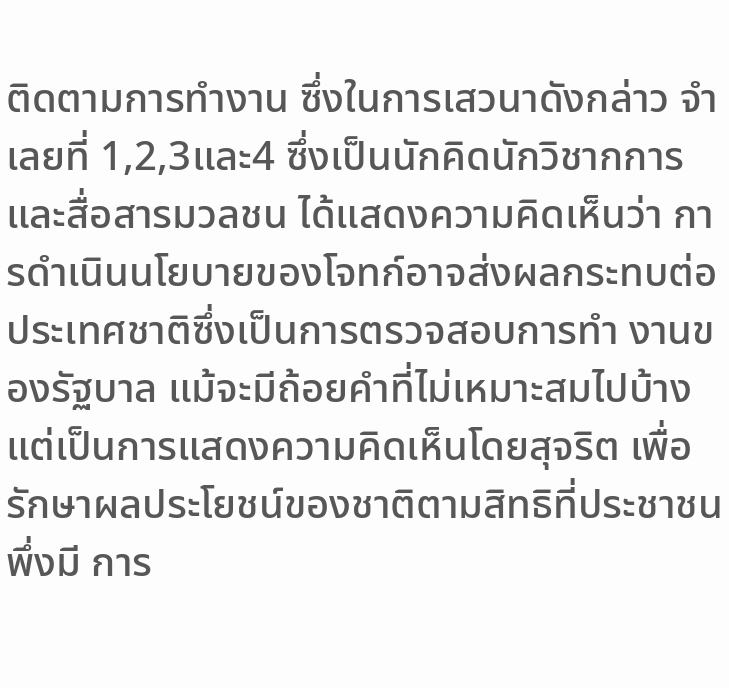ติดตามการทำงาน ซึ่งในการเสวนาดังกล่าว จำเลยที่ 1,2,3และ4 ซึ่งเป็นนักคิดนักวิชากการและสื่อสารมวลชน ได้แสดงความคิดเห็นว่า การดำเนินนโยบายของโจทก์อาจส่งผลกระทบต่อประเทศชาติซึ่งเป็นการตรวจสอบการทำ งานของรัฐบาล แม้จะมีถ้อยคำที่ไม่เหมาะสมไปบ้าง แต่เป็นการแสดงความคิดเห็นโดยสุจริต เพื่อรักษาผลประโยชน์ของชาติตามสิทธิที่ประชาชนพึ่งมี การ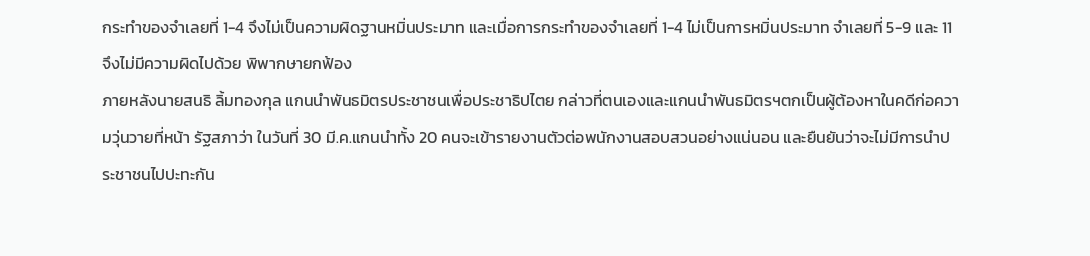กระทำของจำเลยที่ 1-4 จึงไม่เป็นความผิดฐานหมิ่นประมาท และเมื่อการกระทำของจำเลยที่ 1-4 ไม่เป็นการหมิ่นประมาท จำเลยที่ 5-9 และ 11 จึงไม่มีความผิดไปด้วย พิพากษายกฟ้อง
ภายหลังนายสนธิ ลิ้มทองกุล แกนนำพันธมิตรประชาชนเพื่อประชาธิปไตย กล่าวที่ตนเองและแกนนำพันธมิตรฯตกเป็นผู้ต้องหาในคดีก่อความวุ่นวายที่หน้า รัฐสภาว่า ในวันที่ 30 มี.ค.แกนนำทั้ง 20 คนจะเข้ารายงานตัวต่อพนักงานสอบสวนอย่างแน่นอน และยืนยันว่าจะไม่มีการนำประชาชนไปปะทะกัน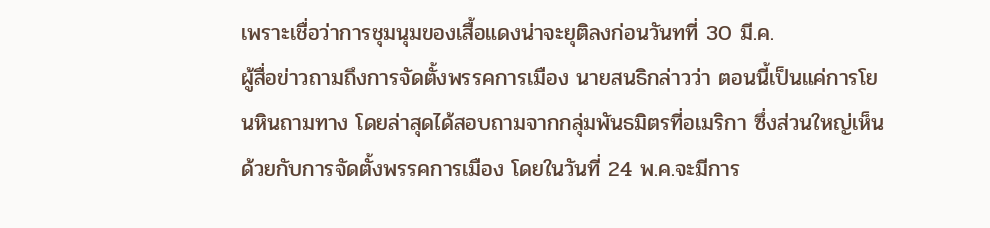เพราะเชื่อว่าการชุมนุมของเสื้อแดงน่าจะยุติลงก่อนวันทที่ 30 มี.ค.
ผู้สื่อข่าวถามถึงการจัดตั้งพรรคการเมือง นายสนธิกล่าวว่า ตอนนี้เป็นแค่การโยนหินถามทาง โดยล่าสุดได้สอบถามจากกลุ่มพันธมิตรที่อเมริกา ซึ่งส่วนใหญ่เห็นด้วยกับการจัดตั้งพรรคการเมือง โดยในวันที่ 24 พ.ค.จะมีการ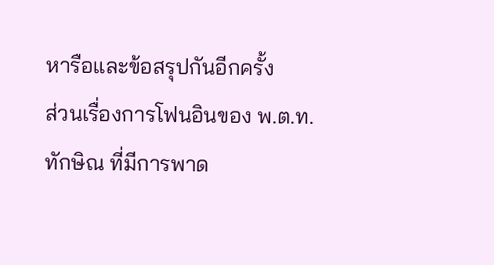หารือและข้อสรุปกันอีกครั้ง
ส่วนเรื่องการโฟนอินของ พ.ต.ท.ทักษิณ ที่มีการพาด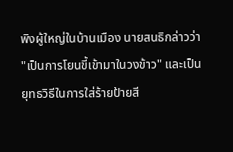พิงผู้ใหญ่ในบ้านเมือง นายสนธิกล่าวว่า "เป็นการโยนขี้เข้ามาในวงข้าว" และเป็นยุทธวิธีในการใส่ร้ายป้ายสี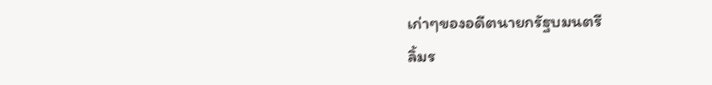เก่าๆของอดีตนายกรัฐบมนตรี
ลิ้มร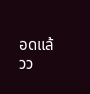อดแล้วว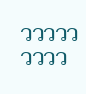ววววววววว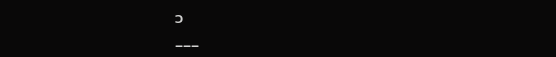ว
___